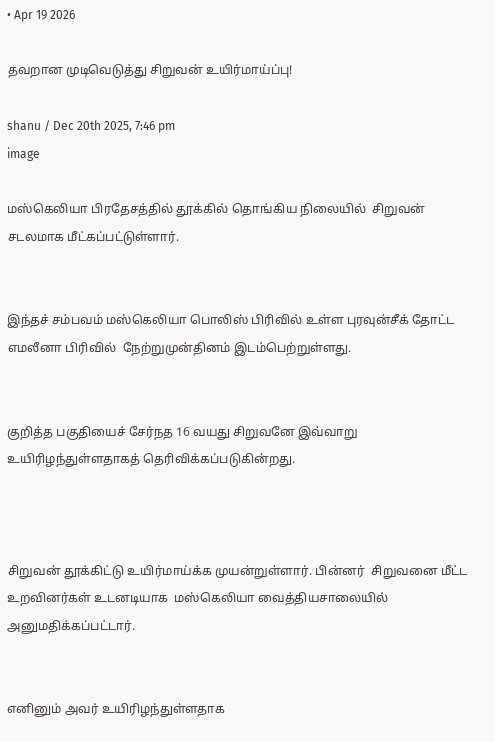• Apr 19 2026

தவறான முடிவெடுத்து சிறுவன் உயிர்மாய்ப்பு!

shanu / Dec 20th 2025, 7:46 pm
image

மஸ்கெலியா பிரதேசத்தில் தூக்கில் தொங்கிய நிலையில்  சிறுவன்  சடலமாக மீட்கப்பட்டுள்ளார்.


இந்தச் சம்பவம் மஸ்கெலியா பொலிஸ் பிரிவில் உள்ள புரவுன்சீக் தோட்ட எமலீனா பிரிவில்  நேற்றுமுன்தினம் இடம்பெற்றுள்ளது.


குறித்த பகுதியைச் சேர்நத 16 வயது சிறுவனே இவ்வாறு உயிரிழந்துள்ளதாகத் தெரிவிக்கப்படுகின்றது.



சிறுவன் தூக்கிட்டு உயிர்மாய்க்க முயன்றுள்ளார். பின்னர்  சிறுவனை மீட்ட உறவினர்கள் உடனடியாக  மஸ்கெலியா வைத்தியசாலையில் அனுமதிக்கப்பட்டார்.


எனினும் அவர் உயிரிழந்துள்ளதாக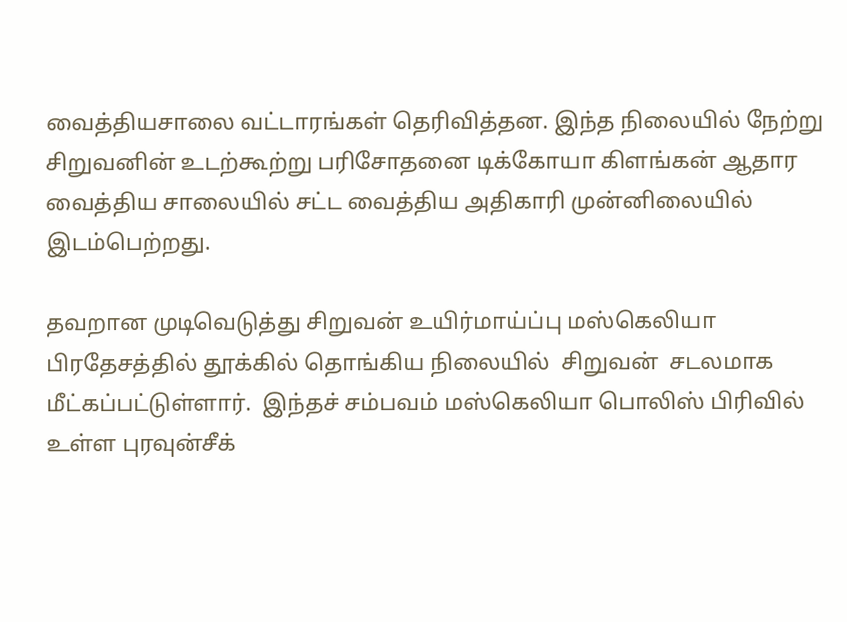வைத்தியசாலை வட்டாரங்கள் தெரிவித்தன. இந்த நிலையில் நேற்று  சிறுவனின் உடற்கூற்று பரிசோதனை டிக்கோயா கிளங்கன் ஆதார வைத்திய சாலையில் சட்ட வைத்திய அதிகாரி முன்னிலையில் இடம்பெற்றது.

தவறான முடிவெடுத்து சிறுவன் உயிர்மாய்ப்பு மஸ்கெலியா பிரதேசத்தில் தூக்கில் தொங்கிய நிலையில்  சிறுவன்  சடலமாக மீட்கப்பட்டுள்ளார்.  இந்தச் சம்பவம் மஸ்கெலியா பொலிஸ் பிரிவில் உள்ள புரவுன்சீக்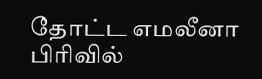தோட்ட எமலீனா பிரிவில்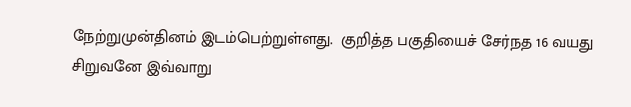நேற்றுமுன்தினம் இடம்பெற்றுள்ளது.  குறித்த பகுதியைச் சேர்நத 16 வயது சிறுவனே இவ்வாறு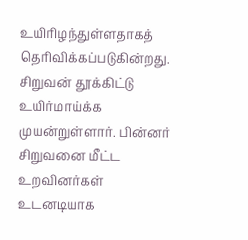உயிரிழந்துள்ளதாகத் தெரிவிக்கப்படுகின்றது.  சிறுவன் தூக்கிட்டு உயிர்மாய்க்க முயன்றுள்ளார். பின்னர்  சிறுவனை மீட்ட உறவினர்கள் உடனடியாக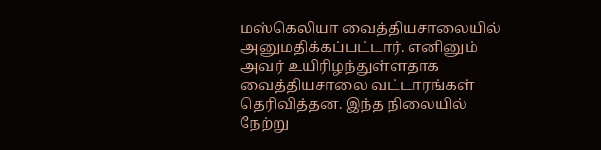மஸ்கெலியா வைத்தியசாலையில் அனுமதிக்கப்பட்டார். எனினும் அவர் உயிரிழந்துள்ளதாக வைத்தியசாலை வட்டாரங்கள் தெரிவித்தன. இந்த நிலையில் நேற்று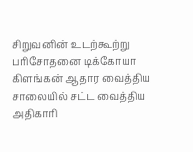சிறுவனின் உடற்கூற்று பரிசோதனை டிக்கோயா கிளங்கன் ஆதார வைத்திய சாலையில் சட்ட வைத்திய அதிகாரி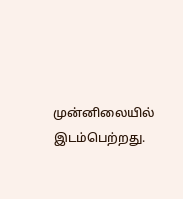முன்னிலையில் இடம்பெற்றது.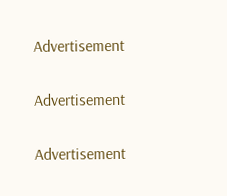Advertisement

Advertisement

Advertisement